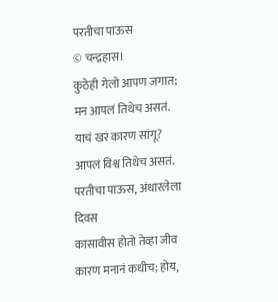परतीचा पाऊस
© चन्द्रहास।
कुठेही गेलो आपण जगात;
मन आपलं तिथेच असतं.
याचं खरं कारण सांगू?
आपलं विश्व तिथेच असतं.
परतीचा पाऊस, अंधारलेला दिवस
कासावीस होतो तेव्हा जीव
कारण मनानं कधीच; होय,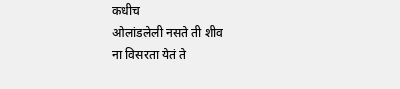कधीच
ओलांडलेली नसते ती शीव
ना विसरता येतं ते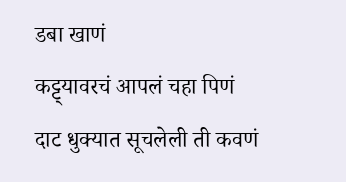डबा खाणं
कट्ट्यावरचं आपलं चहा पिणं
दाट धुक्यात सूचलेली ती कवणं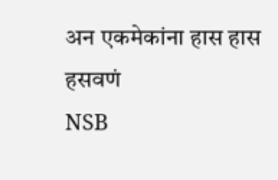अन एकमेकांना हास हास हसवणं
NSB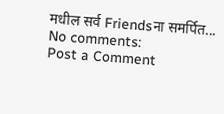मधील सर्व Friendsना समर्पित...
No comments:
Post a Comment